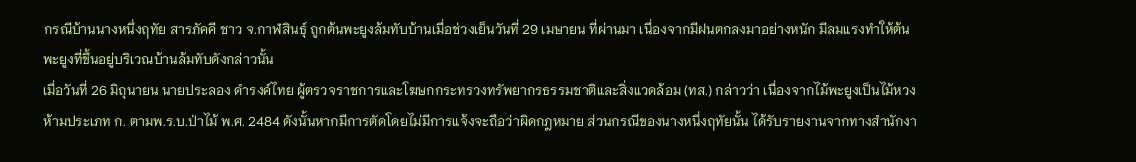กรณีบ้านนางหนึ่งฤทัย สารภัคคี ชาว จ.กาฬสินธุ์ ถูกต้นพะยูงล้มทับบ้านเมื่อช่วงเย็นวันที่ 29 เมษายน ที่ผ่านมา เนื่องจากมีฝนตกลงมาอย่างหนัก มีลมแรงทำให้ต้นพะยูงที่ขึ้นอยู่บริเวณบ้านล้มทับดังกล่าวนั้น
เมื่อวันที่ 26 มิถุนายน นายประลอง ดำรงค์ไทย ผู้ตรวจราชการและโฆษกกระทรวงทรัพยากรธรรมชาติและสิ่งแวดล้อม (ทส.) กล่าวว่า เนื่องจากไม้พะยูงเป็นไม้หวงห้ามประเภท ก. ตามพ.ร.บ.ป่าไม้ พ.ศ. 2484 ดังนั้นหากมีการตัดโดยไม่มีการแจ้งจะถือว่าผิดกฎหมาย ส่วนกรณีของนางหนึ่งฤทัยนั้น ได้รับรายงานจากทางสำนักงา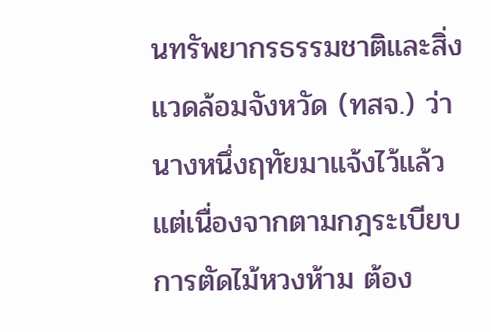นทรัพยากรธรรมชาติและสิ่งแวดล้อมจังหวัด (ทสจ.) ว่า นางหนึ่งฤทัยมาแจ้งไว้แล้ว แต่เนื่องจากตามกฎระเบียบการตัดไม้หวงห้าม ต้อง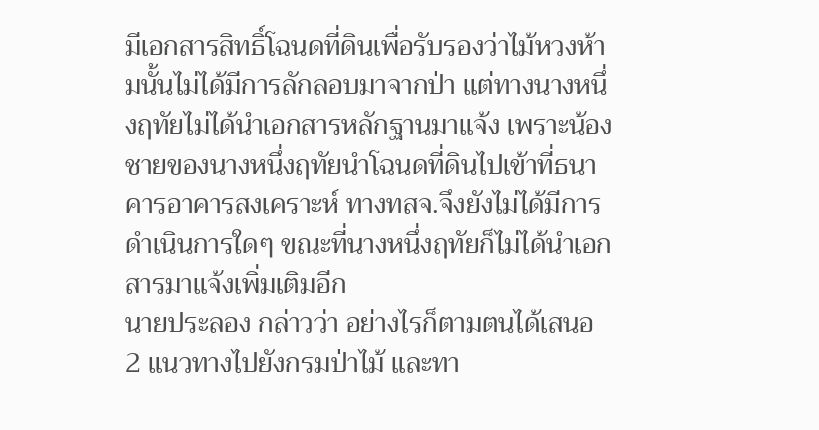มีเอกสารสิทธิ์โฉนดที่ดินเพื่อรับรองว่าไม้หวงห้ามนั้นไม่ได้มีการลักลอบมาจากป่า แต่ทางนางหนึ่งฤทัยไม่ได้นำเอกสารหลักฐานมาแจ้ง เพราะน้องชายของนางหนึ่งฤทัยนำโฉนดที่ดินไปเข้าที่ธนาคารอาคารสงเคราะห์ ทางทสจ.จึงยังไม่ได้มีการดำเนินการใดๆ ขณะที่นางหนึ่งฤทัยก็ไม่ได้นำเอกสารมาแจ้งเพิ่มเติมอีก
นายประลอง กล่าวว่า อย่างไรก็ตามตนได้เสนอ 2 แนวทางไปยังกรมป่าไม้ และทา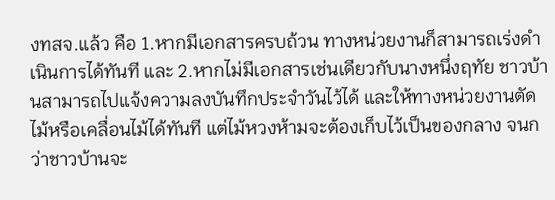งทสจ.แล้ว คือ 1.หากมีเอกสารครบถ้วน ทางหน่วยงานก็สามารถเร่งดำเนินการได้ทันที และ 2.หากไม่มีเอกสารเช่นเดียวกับนางหนึ่งฤทัย ชาวบ้านสามารถไปแจ้งความลงบันทึกประจำวันไว้ได้ และให้ทางหน่วยงานตัดไม้หรือเคลื่อนไม้ได้ทันที แต่ไม้หวงห้ามจะต้องเก็บไว้เป็นของกลาง จนกว่าชาวบ้านจะ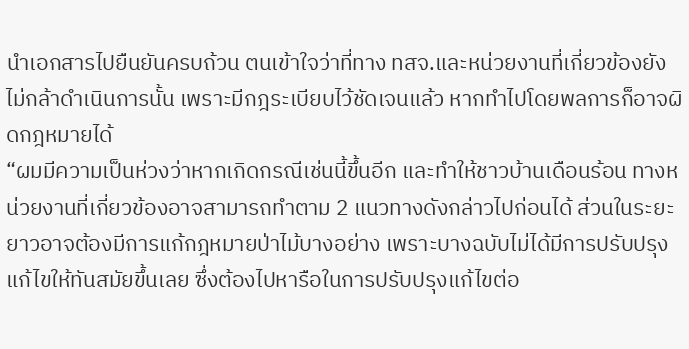นำเอกสารไปยืนยันครบถ้วน ตนเข้าใจว่าที่ทาง ทสจ.และหน่วยงานที่เกี่ยวข้องยังไม่กล้าดำเนินการนั้น เพราะมีกฎระเบียบไว้ชัดเจนแล้ว หากทำไปโดยพลการก็อาจผิดกฎหมายได้
“ผมมีความเป็นห่วงว่าหากเกิดกรณีเช่นนี้ขึ้นอีก และทำให้ชาวบ้านเดือนร้อน ทางหน่วยงานที่เกี่ยวข้องอาจสามารถทำตาม 2 แนวทางดังกล่าวไปก่อนได้ ส่วนในระยะยาวอาจต้องมีการแก้กฎหมายป่าไม้บางอย่าง เพราะบางฉบับไม่ได้มีการปรับปรุงแก้ไขให้ทันสมัยขึ้นเลย ซึ่งต้องไปหารือในการปรับปรุงแก้ไขต่อ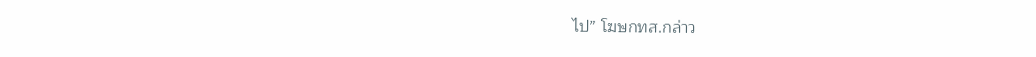ไป” โฆษกทส.กล่าว